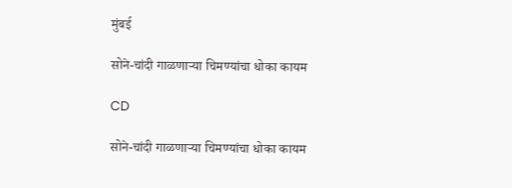मुंबई

सोने-चांदी गाळणाऱ्या चिमण्यांचा धोका कायम

CD

सोने-चांदी गाळणाऱ्या चिमण्यांचा धोका कायम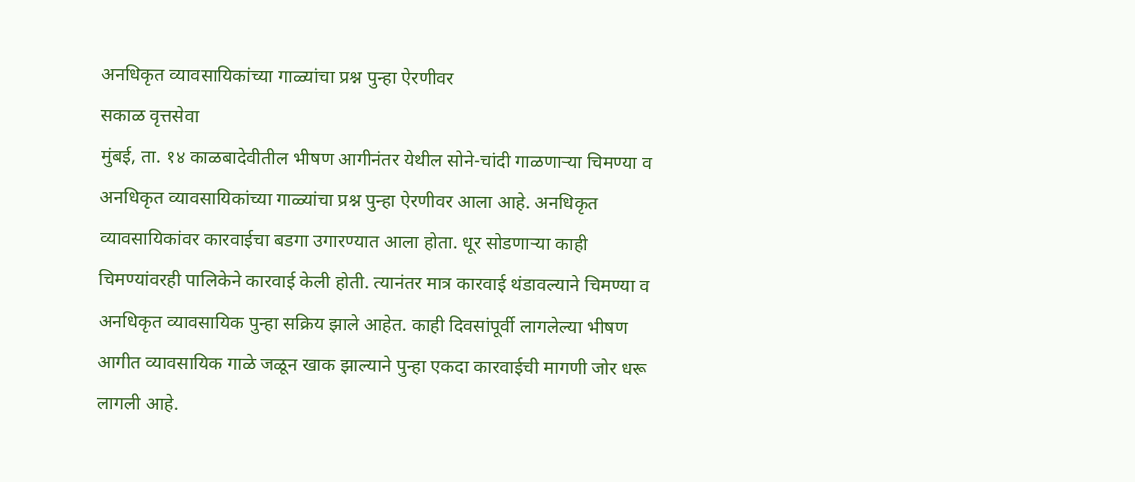अनधिकृत व्यावसायिकांच्या गाळ्यांचा प्रश्न पुन्हा ऐरणीवर
सकाळ वृत्तसेवा
मुंबई, ता. १४ काळबादेवीतील भीषण आगीनंतर येथील सोने-चांदी गाळणाऱ्या चिमण्या व अनधिकृत व्यावसायिकांच्या गाळ्यांचा प्रश्न पुन्हा ऐरणीवर आला आहे. अनधिकृत व्यावसायिकांवर कारवाईचा बडगा उगारण्यात आला होता. धूर सोडणाऱ्या काही चिमण्यांवरही पालिकेने कारवाई केली होती. त्यानंतर मात्र कारवाई थंडावल्याने चिमण्या व अनधिकृत व्यावसायिक पुन्हा सक्रिय झाले आहेत. काही दिवसांपूर्वी लागलेल्या भीषण आगीत व्यावसायिक गाळे जळून खाक झाल्याने पुन्हा एकदा कारवाईची मागणी जोर धरू लागली आहे.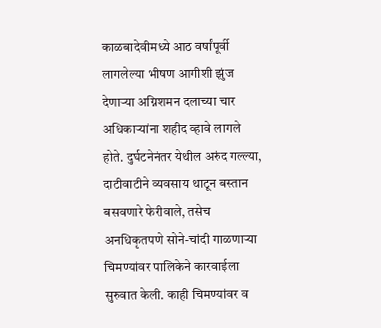काळबादेवीमध्ये आठ वर्षांपूर्वी लागलेल्या भीषण आगीशी झुंज देणाऱ्या अग्निशमन दलाच्या चार अधिकाऱ्यांना शहीद व्हावे लागले होते. दुर्घटनेनंतर येथील अरुंद गल्ल्या, दाटीवाटीने व्यवसाय थाटून बस्तान बसवणारे फेरीवाले, तसेच अनधिकृतपणे सोने-चांदी गाळणाऱ्या चिमण्यांवर पालिकेने कारवाईला सुरुवात केली. काही चिमण्यांवर व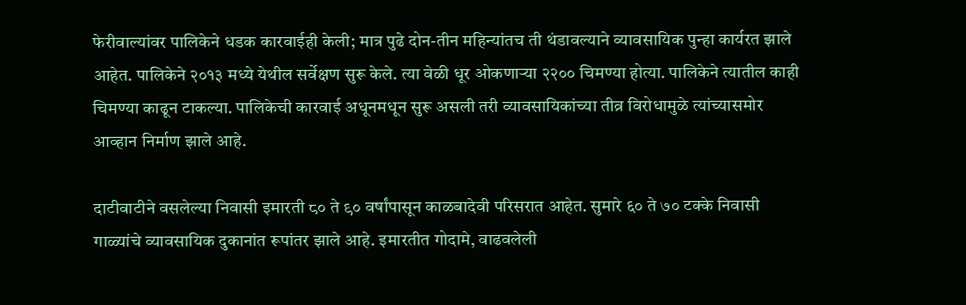फेरीवाल्यांवर पालिकेने धडक कारवाईही केली; मात्र पुढे दोन-तीन महिन्यांतच ती थंडावल्याने व्यावसायिक पुन्हा कार्यरत झाले आहेत. पालिकेने २०१३ मध्ये येथील सर्वेक्षण सुरू केले. त्या वेळी धूर ओकणाऱ्या २२०० चिमण्या होत्या. पालिकेने त्यातील काही चिमण्या काढून टाकल्या. पालिकेची कारवाई अधूनमधून सुरू असली तरी व्यावसायिकांच्या तीव्र विरोधामुळे त्यांच्यासमोर आव्हान निर्माण झाले आहे.

दाटीवाटीने वसलेल्या निवासी इमारती ८० ते ९० वर्षांपासून काळबादेवी परिसरात आहेत. सुमारे ६० ते ७० टक्के निवासी गाळ्यांचे व्यावसायिक दुकानांत रूपांतर झाले आहे. इमारतीत गोदामे, वाढवलेली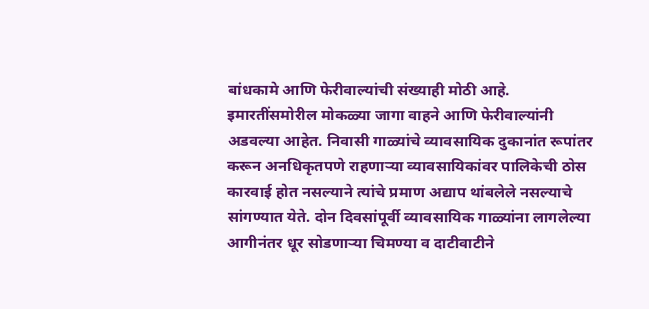बांधकामे आणि फेरीवाल्यांची संख्याही मोठी आहे. इमारतींसमोरील मोकळ्या जागा वाहने आणि फेरीवाल्यांनी अडवल्या आहेत. निवासी गाळ्यांचे व्यावसायिक दुकानांत रूपांतर करून अनधिकृतपणे राहणाऱ्या व्यावसायिकांवर पालिकेची ठोस कारवाई होत नसल्याने त्यांचे प्रमाण अद्याप थांबलेले नसल्याचे सांगण्यात येते. दोन दिवसांपूर्वी व्यावसायिक गाळ्यांना लागलेल्या आगीनंतर धूर सोडणाऱ्या चिमण्या व दाटीवाटीने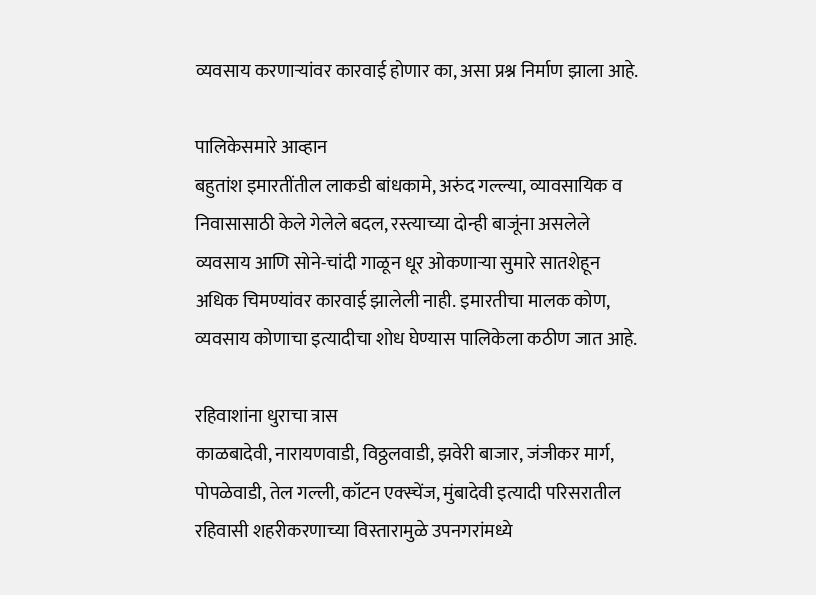व्यवसाय करणाऱ्यांवर कारवाई होणार का, असा प्रश्न निर्माण झाला आहे.

पालिकेसमारे आव्हान
बहुतांश इमारतींतील लाकडी बांधकामे, अरुंद गल्ल्या, व्यावसायिक व निवासासाठी केले गेलेले बदल, रस्त्याच्या दोन्ही बाजूंना असलेले व्यवसाय आणि सोने-चांदी गाळून धूर ओकणाऱ्या सुमारे सातशेहून अधिक चिमण्यांवर कारवाई झालेली नाही. इमारतीचा मालक कोण, व्यवसाय कोणाचा इत्यादीचा शोध घेण्यास पालिकेला कठीण जात आहे.

रहिवाशांना धुराचा त्रास
काळबादेवी, नारायणवाडी, विठ्ठलवाडी, झवेरी बाजार, जंजीकर मार्ग, पोपळेवाडी, तेल गल्ली, कॉटन एक्स्चेंज, मुंबादेवी इत्यादी परिसरातील रहिवासी शहरीकरणाच्या विस्तारामुळे उपनगरांमध्ये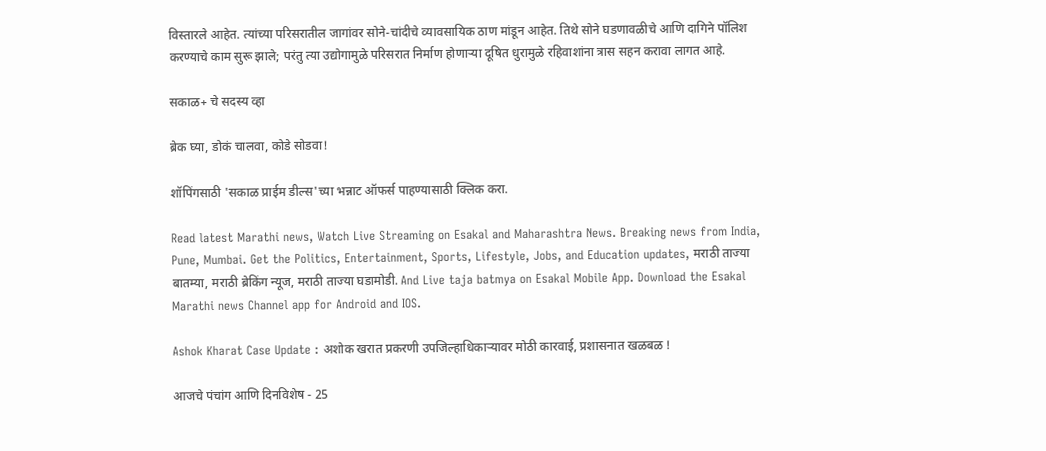विस्तारले आहेत. त्यांच्या परिसरातील जागांवर सोने-चांदीचे व्यावसायिक ठाण मांडून आहेत. तिथे सोने घडणावळीचे आणि दागिने पॉलिश करण्याचे काम सुरू झाले; परंतु त्या उद्योगामुळे परिसरात निर्माण होणाऱ्या दूषित धुरामुळे रहिवाशांना त्रास सहन करावा लागत आहे.

सकाळ+ चे सदस्य व्हा

ब्रेक घ्या, डोकं चालवा, कोडे सोडवा!

शॉपिंगसाठी 'सकाळ प्राईम डील्स'च्या भन्नाट ऑफर्स पाहण्यासाठी क्लिक करा.

Read latest Marathi news, Watch Live Streaming on Esakal and Maharashtra News. Breaking news from India, Pune, Mumbai. Get the Politics, Entertainment, Sports, Lifestyle, Jobs, and Education updates, मराठी ताज्या बातम्या, मराठी ब्रेकिंग न्यूज, मराठी ताज्या घडामोडी. And Live taja batmya on Esakal Mobile App. Download the Esakal Marathi news Channel app for Android and IOS.

Ashok Kharat Case Update : अशोक खरात प्रकरणी उपजिल्हाधिकाऱ्यावर मोठी कारवाई, प्रशासनात खळबळ !

आजचे पंचांग आणि दिनविशेष - 25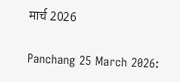मार्च 2026

Panchang 25 March 2026: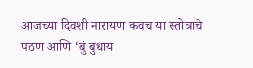आजच्या दिवशी नारायण कवच या स्तोत्राचे पठण आणि ‘बुं बुधाय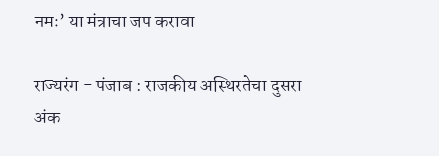नमः’ या मंत्राचा जप करावा

राज्यरंग - पंजाब : राजकीय अस्थिरतेचा दुसरा अंक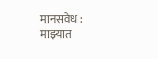मानसवेध : माझ्यात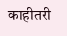काहीतरी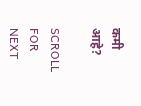कमी आहे?

SCROLL FOR NEXT